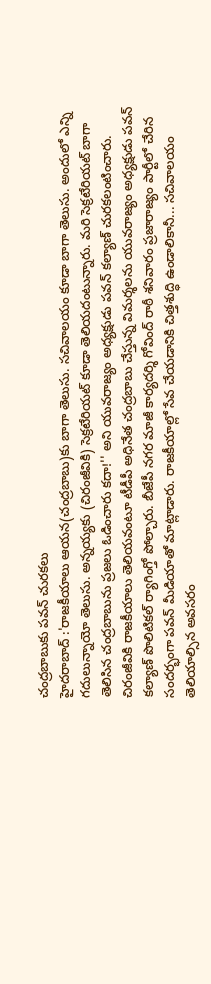చంద్రబాబుకు పవన్ చురకలు
హైదరాబాద్ :'రాజకీయాలు ఆయన(చంద్రబాబు)కు బాగా తెలుసు. సచివాలయం కూడా బాగా తెలుసు. అందులో ఎన్ని గదులున్నాయో తెలుసు. అన్నయ్యకు (చిరంజీవికి) సెక్రటేరియట్ కూడా తెలియదంటున్నారు. మరి సెక్రటేరియట్ బాగా తెలిసిన చంద్రబాబును ప్రజలు ఓడించారు కదా!'' అని యువరాజ్యం అధ్యక్షుడు పవన్ కల్యాణ్ చురకలంటించారు.
చిరంజీవికి రాజకీయాలు తెలియవంటూ టీడీపీ అధినేత చంద్రబాబు చేస్తున్న విమర్శలను యువరాజ్యం అధ్యక్షుడు పవన్ కల్యాణ్ పొలిటికల్ ర్యాగింగ్తో పోల్చారు. బీజేపీ నగర మాజీ కార్యదర్శి గోవింద్ రాఠీ శనివారం ప్రజారాజ్యం పార్టీలో చేరిన సందర్భంగా పవన్ మీడియాతో మాట్లాడారు. రాజకీయాల్లో సేవ చేయడానికి చిత్తశుద్ధి ఉండాలికానీ... సచివాలయం తెలియాల్సిన అవసరం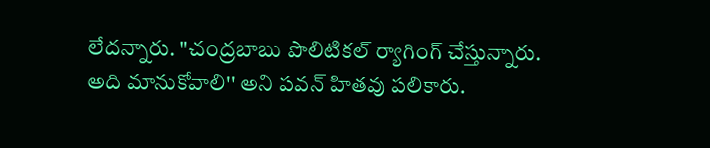లేదన్నారు. "చంద్రబాబు పొలిటికల్ ర్యాగింగ్ చేస్తున్నారు. అది మానుకోవాలి'' అని పవన్ హితవు పలికారు.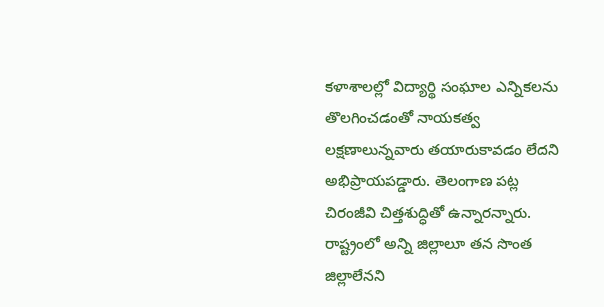కళాశాలల్లో విద్యార్థి సంఘాల ఎన్నికలను తొలగించడంతో నాయకత్వ లక్షణాలున్నవారు తయారుకావడం లేదని అభిప్రాయపడ్డారు. తెలంగాణ పట్ల చిరంజీవి చిత్తశుద్ధితో ఉన్నారన్నారు. రాష్ట్రంలో అన్ని జిల్లాలూ తన సొంత జిల్లాలేనని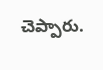చెప్పారు.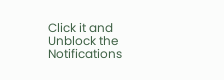Click it and Unblock the Notifications